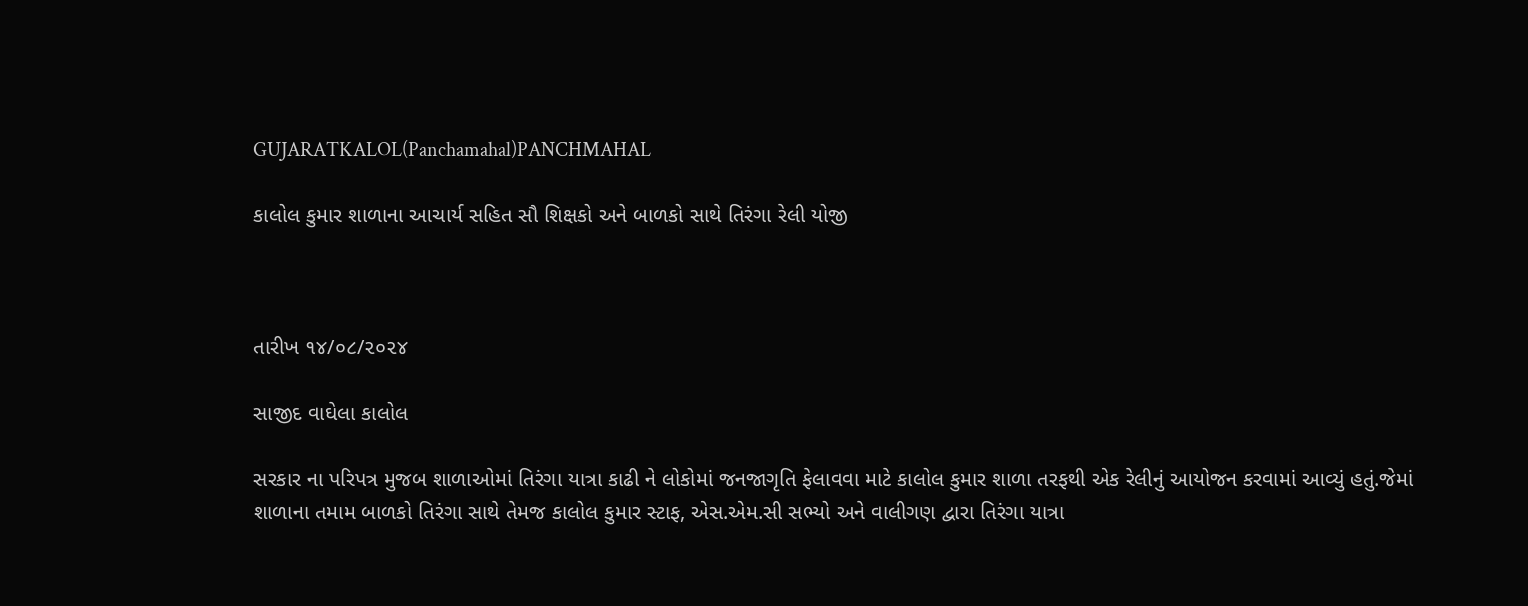GUJARATKALOL(Panchamahal)PANCHMAHAL

કાલોલ કુમાર શાળાના આચાર્ય સહિત સૌ શિક્ષકો અને બાળકો સાથે તિરંગા રેલી યોજી



તારીખ ૧૪/૦૮/૨૦૨૪

સાજીદ વાઘેલા કાલોલ

સરકાર ના પરિપત્ર મુજબ શાળાઓમાં તિરંગા યાત્રા કાઢી ને લોકોમાં જનજાગૃતિ ફેલાવવા માટે કાલોલ કુમાર શાળા તરફથી એક રેલીનું આયોજન કરવામાં આવ્યું હતું.જેમાં શાળાના તમામ બાળકો તિરંગા સાથે તેમજ કાલોલ કુમાર સ્ટાફ, એસ.એમ.સી સભ્યો અને વાલીગણ દ્વારા તિરંગા યાત્રા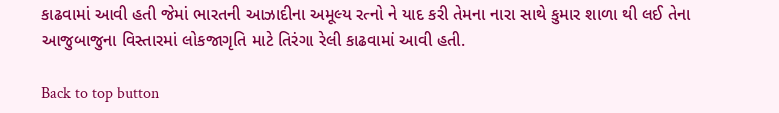કાઢવામાં આવી હતી જેમાં ભારતની આઝાદીના અમૂલ્ય રત્નો ને યાદ કરી તેમના નારા સાથે કુમાર શાળા થી લઈ તેના આજુબાજુના વિસ્તારમાં લોકજાગૃતિ માટે તિરંગા રેલી કાઢવામાં આવી હતી.

Back to top button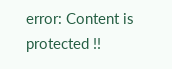error: Content is protected !!